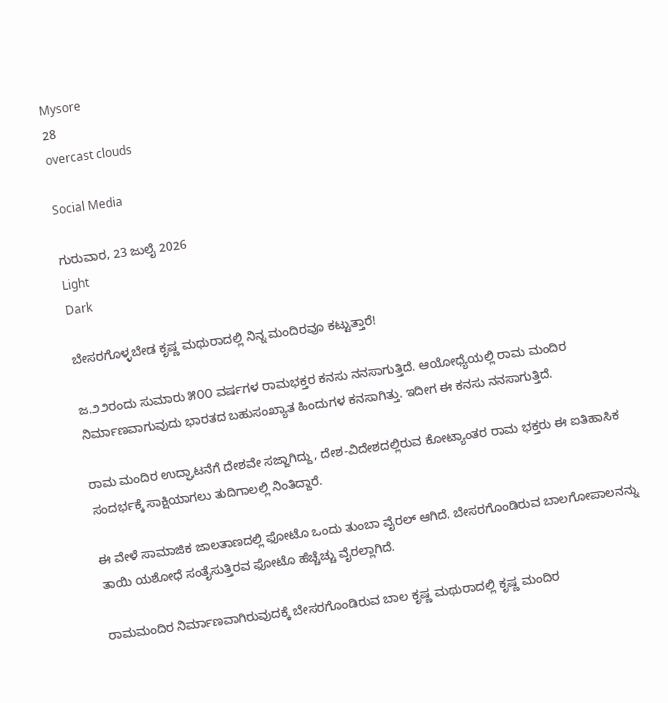Mysore
28
overcast clouds

Social Media

ಗುರುವಾರ, 23 ಜುಲೈ 2026
Light
Dark

ಬೇಸರಗೊಳ್ಳಬೇಡ ಕೃಷ್ಣ ಮಥುರಾದಲ್ಲಿ ನಿನ್ನ ಮಂದಿರವೂ ಕಟ್ಟುತ್ತಾರೆ!

ಜ.೨೨ರಂದು ಸುಮಾರು ೫೦೦ ವರ್ಷಗಳ ರಾಮಭಕ್ತರ ಕನಸು ನನಸಾಗುತ್ತಿದೆ. ಆಯೋಧ್ಯೆಯಲ್ಲಿ ರಾಮ ಮಂದಿರ ನಿರ್ಮಾಣವಾಗುವುದು ಭಾರತದ ಬಹುಸಂಖ್ಯಾತ ಹಿಂದುಗಳ ಕನಸಾಗಿತ್ತು. ಇದೀಗ ಈ ಕನಸು ನನಸಾಗುತ್ತಿದೆ.

ರಾಮ ಮಂದಿರ ಉದ್ಘಾಟನೆಗೆ ದೇಶವೇ ಸಜ್ಜಾಗಿದ್ದು, ದೇಶ-ವಿದೇಶದಲ್ಲಿರುವ ಕೋಟ್ಯಾಂತರ ರಾಮ ಭಕ್ತರು ಈ ಐತಿಹಾಸಿಕ ಸಂದರ್ಭಕ್ಕೆ ಸಾಕ್ಷಿಯಾಗಲು ತುದಿಗಾಲಲ್ಲಿ ನಿಂತಿದ್ದಾರೆ.

ಈ ವೇಳೆ ಸಾಮಾಜಿಕ ಜಾಲತಾಣದಲ್ಲಿ ಫೋಟೊ ಒಂದು ತುಂಬಾ ವೈರಲ್‌ ಆಗಿದೆ. ಬೇಸರಗೊಂಡಿರುವ ಬಾಲಗೋಪಾಲನನ್ನು ತಾಯಿ ಯಶೋಧೆ ಸಂತೈಸುತ್ತಿರವ ಫೋಟೊ ಹೆಚ್ಚೆಚ್ಚು ವೈರಲ್ಲಾಗಿದೆ.

ರಾಮಮಂದಿರ ನಿರ್ಮಾಣವಾಗಿರುವುದಕ್ಕೆ ಬೇಸರಗೊಂಡಿರುವ ಬಾಲ ಕೃಷ್ಣ ಮಥುರಾದಲ್ಲಿ ಕೃಷ್ಣ ಮಂದಿರ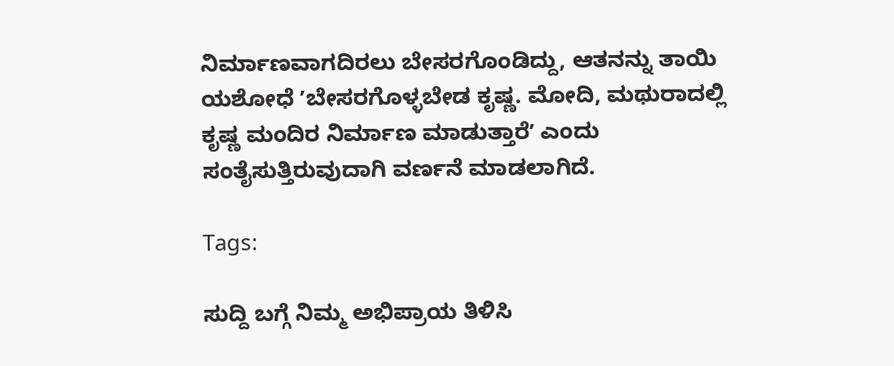ನಿರ್ಮಾಣವಾಗದಿರಲು ಬೇಸರಗೊಂಡಿದ್ದು, ಆತನನ್ನು ತಾಯಿ ಯಶೋಧೆ ʼಬೇಸರಗೊಳ್ಳಬೇಡ ಕೃಷ್ಣ. ಮೋದಿ, ಮಥುರಾದಲ್ಲಿ ಕೃಷ್ಣ ಮಂದಿರ ನಿರ್ಮಾಣ ಮಾಡುತ್ತಾರೆʼ ಎಂದು ಸಂತೈಸುತ್ತಿರುವುದಾಗಿ ವರ್ಣನೆ ಮಾಡಲಾಗಿದೆ.

Tags:

ಸುದ್ದಿ ಬಗ್ಗೆ ನಿಮ್ಮ ಅಭಿಪ್ರಾಯ ತಿಳಿಸಿ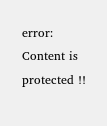error: Content is protected !!